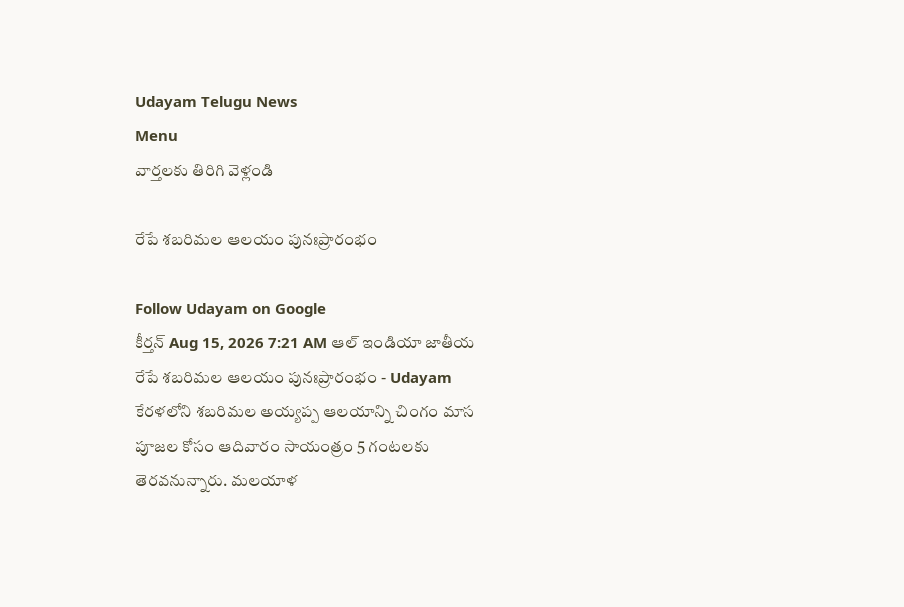Udayam Telugu News
Menu
వార్తలకు తిరిగి వెళ్లండి

రేపే శబరిమల ఆలయం పునఃప్రారంభం

Follow Udayam on Google
కీర్తన్ Aug 15, 2026 7:21 AM ఆల్ ఇండియా జాతీయ
రేపే శబరిమల ఆలయం పునఃప్రారంభం - Udayam
కేరళలోని శబరిమల అయ్యప్ప ఆలయాన్ని చింగం మాస పూజల కోసం ఆదివారం సాయంత్రం 5 గంటలకు తెరవనున్నారు. మలయాళ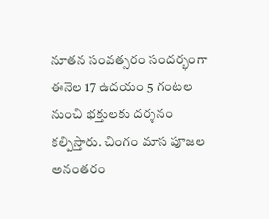నూతన సంవత్సరం సందర్భంగా ఈనెల 17 ఉదయం 5 గంటల నుంచి భక్తులకు దర్శనం కల్పిస్తారు. చింగం మాస పూజల అనంతరం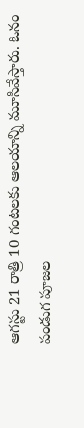ఆగస్టు 21 రాత్రి 10 గంటలకు ఆలయాన్ని మూసివేస్తారు. ఓనం పండుగ పూజల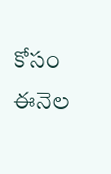కోసం ఈనెల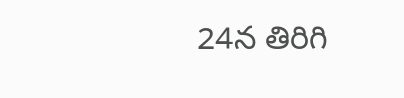24న తిరిగి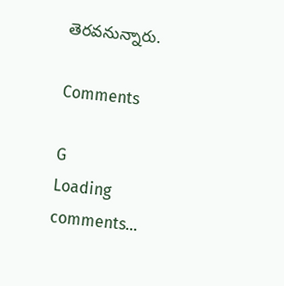తెరవనున్నారు.

Comments

G
Loading comments...